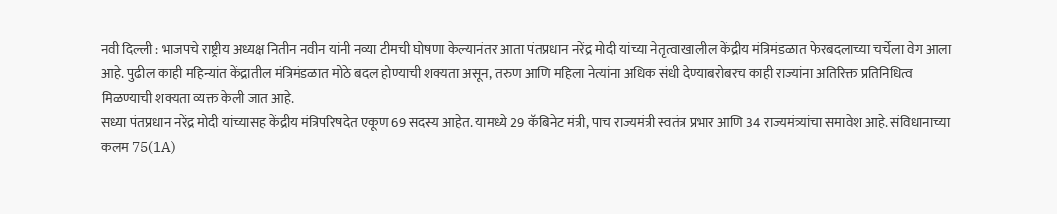नवी दिल्ली : भाजपचे राष्ट्रीय अध्यक्ष नितीन नवीन यांनी नव्या टीमची घोषणा केल्यानंतर आता पंतप्रधान नरेंद्र मोदी यांच्या नेतृत्वाखालील केंद्रीय मंत्रिमंडळात फेरबदलाच्या चर्चेला वेग आला आहे. पुढील काही महिन्यांत केंद्रातील मंत्रिमंडळात मोठे बदल होण्याची शक्यता असून, तरुण आणि महिला नेत्यांना अधिक संधी देण्याबरोबरच काही राज्यांना अतिरिक्त प्रतिनिधित्व मिळण्याची शक्यता व्यक्त केली जात आहे.
सध्या पंतप्रधान नरेंद्र मोदी यांच्यासह केंद्रीय मंत्रिपरिषदेत एकूण 69 सदस्य आहेत. यामध्ये 29 कॅबिनेट मंत्री, पाच राज्यमंत्री स्वतंत्र प्रभार आणि 34 राज्यमंत्र्यांचा समावेश आहे. संविधानाच्या कलम 75(1A)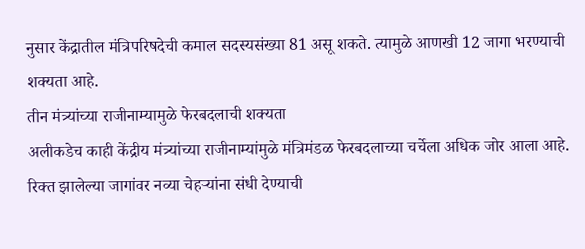नुसार केंद्रातील मंत्रिपरिषदेची कमाल सदस्यसंख्या 81 असू शकते. त्यामुळे आणखी 12 जागा भरण्याची शक्यता आहे.
तीन मंत्र्यांच्या राजीनाम्यामुळे फेरबदलाची शक्यता
अलीकडेच काही केंद्रीय मंत्र्यांच्या राजीनाम्यांमुळे मंत्रिमंडळ फेरबदलाच्या चर्चेला अधिक जोर आला आहे. रिक्त झालेल्या जागांवर नव्या चेहऱ्यांना संधी देण्याची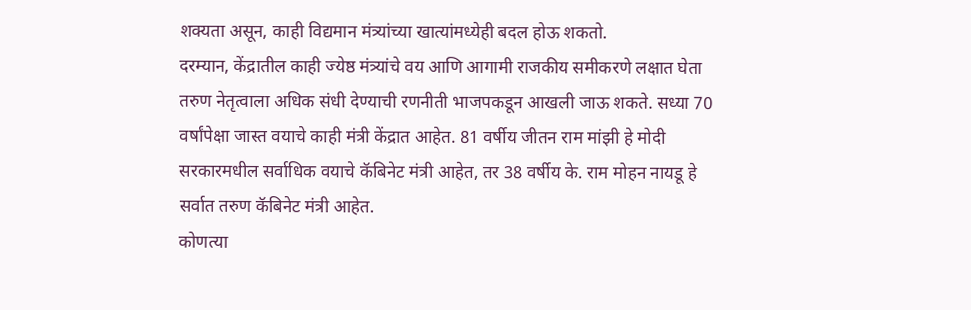शक्यता असून, काही विद्यमान मंत्र्यांच्या खात्यांमध्येही बदल होऊ शकतो.
दरम्यान, केंद्रातील काही ज्येष्ठ मंत्र्यांचे वय आणि आगामी राजकीय समीकरणे लक्षात घेता तरुण नेतृत्वाला अधिक संधी देण्याची रणनीती भाजपकडून आखली जाऊ शकते. सध्या 70 वर्षांपेक्षा जास्त वयाचे काही मंत्री केंद्रात आहेत. 81 वर्षीय जीतन राम मांझी हे मोदी सरकारमधील सर्वाधिक वयाचे कॅबिनेट मंत्री आहेत, तर 38 वर्षीय के. राम मोहन नायडू हे सर्वात तरुण कॅबिनेट मंत्री आहेत.
कोणत्या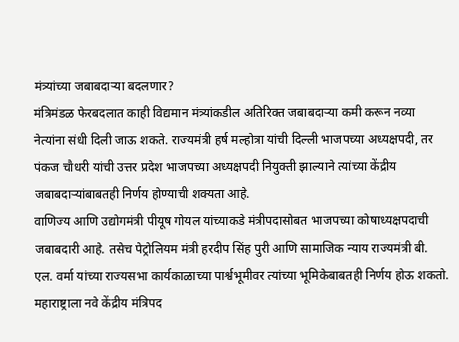मंत्र्यांच्या जबाबदाऱ्या बदलणार?
मंत्रिमंडळ फेरबदलात काही विद्यमान मंत्र्यांकडील अतिरिक्त जबाबदाऱ्या कमी करून नव्या नेत्यांना संधी दिली जाऊ शकते. राज्यमंत्री हर्ष मल्होत्रा यांची दिल्ली भाजपच्या अध्यक्षपदी, तर पंकज चौधरी यांची उत्तर प्रदेश भाजपच्या अध्यक्षपदी नियुक्ती झाल्याने त्यांच्या केंद्रीय जबाबदाऱ्यांबाबतही निर्णय होण्याची शक्यता आहे.
वाणिज्य आणि उद्योगमंत्री पीयूष गोयल यांच्याकडे मंत्रीपदासोबत भाजपच्या कोषाध्यक्षपदाची जबाबदारी आहे. तसेच पेट्रोलियम मंत्री हरदीप सिंह पुरी आणि सामाजिक न्याय राज्यमंत्री बी. एल. वर्मा यांच्या राज्यसभा कार्यकाळाच्या पार्श्वभूमीवर त्यांच्या भूमिकेबाबतही निर्णय होऊ शकतो.
महाराष्ट्राला नवे केंद्रीय मंत्रिपद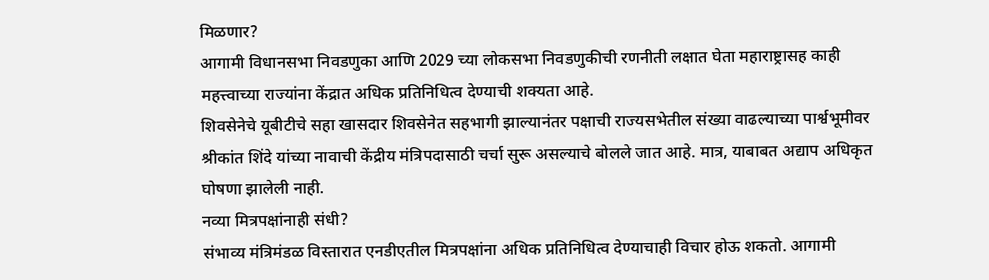मिळणार?
आगामी विधानसभा निवडणुका आणि 2029 च्या लोकसभा निवडणुकीची रणनीती लक्षात घेता महाराष्ट्रासह काही महत्त्वाच्या राज्यांना केंद्रात अधिक प्रतिनिधित्व देण्याची शक्यता आहे.
शिवसेनेचे यूबीटीचे सहा खासदार शिवसेनेत सहभागी झाल्यानंतर पक्षाची राज्यसभेतील संख्या वाढल्याच्या पार्श्वभूमीवर श्रीकांत शिंदे यांच्या नावाची केंद्रीय मंत्रिपदासाठी चर्चा सुरू असल्याचे बोलले जात आहे. मात्र, याबाबत अद्याप अधिकृत घोषणा झालेली नाही.
नव्या मित्रपक्षांनाही संधी?
संभाव्य मंत्रिमंडळ विस्तारात एनडीएतील मित्रपक्षांना अधिक प्रतिनिधित्व देण्याचाही विचार होऊ शकतो. आगामी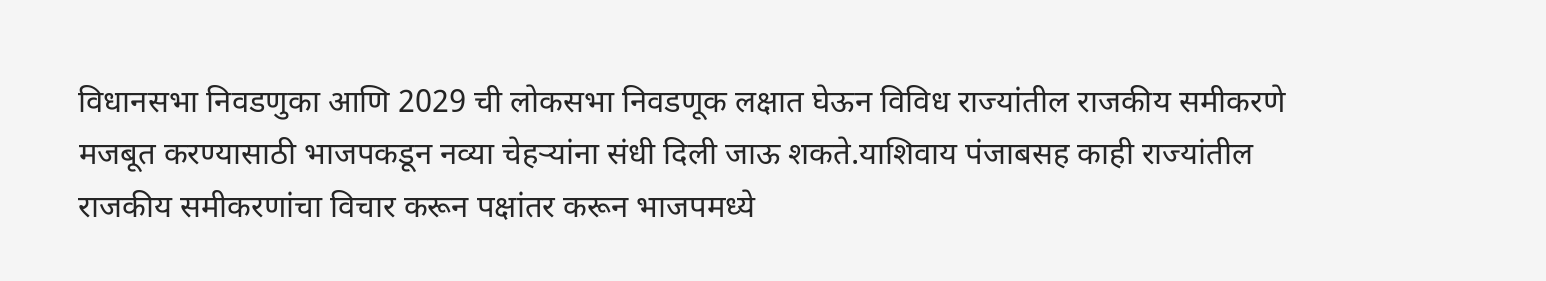विधानसभा निवडणुका आणि 2029 ची लोकसभा निवडणूक लक्षात घेऊन विविध राज्यांतील राजकीय समीकरणे मजबूत करण्यासाठी भाजपकडून नव्या चेहऱ्यांना संधी दिली जाऊ शकते.याशिवाय पंजाबसह काही राज्यांतील राजकीय समीकरणांचा विचार करून पक्षांतर करून भाजपमध्ये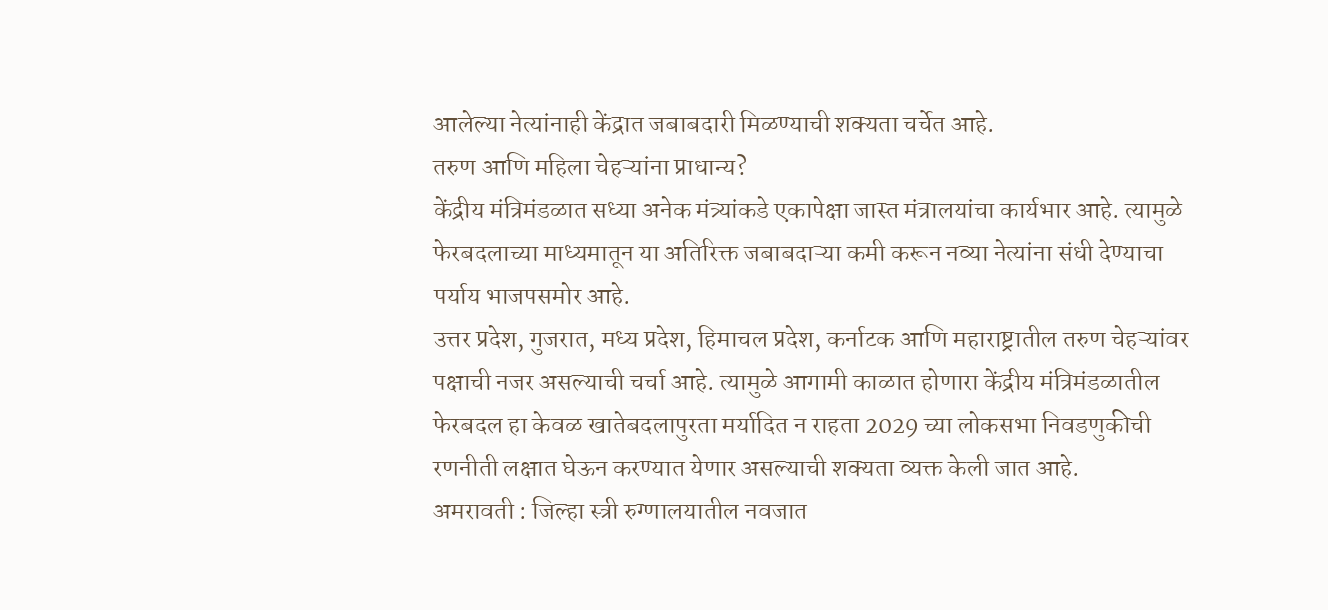आलेल्या नेत्यांनाही केंद्रात जबाबदारी मिळण्याची शक्यता चर्चेत आहे.
तरुण आणि महिला चेहऱ्यांना प्राधान्य?
केंद्रीय मंत्रिमंडळात सध्या अनेक मंत्र्यांकडे एकापेक्षा जास्त मंत्रालयांचा कार्यभार आहे. त्यामुळे फेरबदलाच्या माध्यमातून या अतिरिक्त जबाबदाऱ्या कमी करून नव्या नेत्यांना संधी देण्याचा पर्याय भाजपसमोर आहे.
उत्तर प्रदेश, गुजरात, मध्य प्रदेश, हिमाचल प्रदेश, कर्नाटक आणि महाराष्ट्रातील तरुण चेहऱ्यांवर पक्षाची नजर असल्याची चर्चा आहे. त्यामुळे आगामी काळात होणारा केंद्रीय मंत्रिमंडळातील फेरबदल हा केवळ खातेबदलापुरता मर्यादित न राहता 2029 च्या लोकसभा निवडणुकीची रणनीती लक्षात घेऊन करण्यात येणार असल्याची शक्यता व्यक्त केली जात आहे.
अमरावती : जिल्हा स्त्री रुग्णालयातील नवजात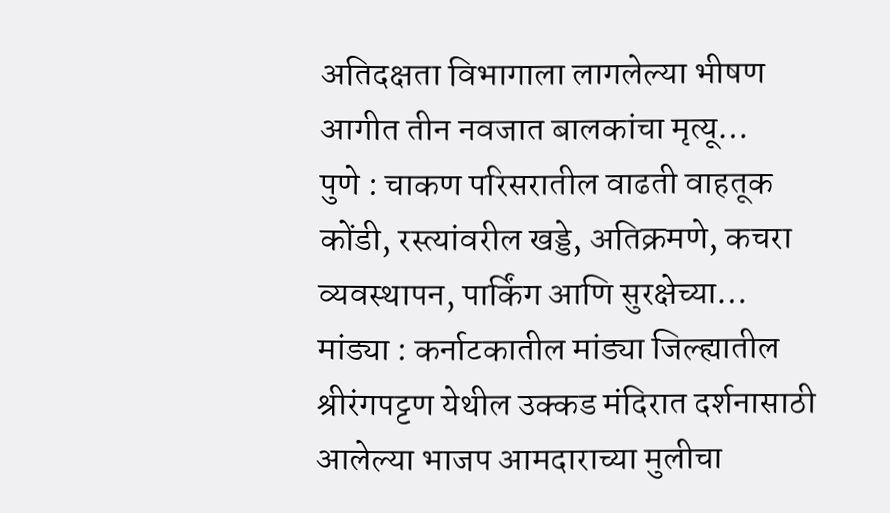अतिदक्षता विभागाला लागलेल्या भीषण आगीत तीन नवजात बालकांचा मृत्यू…
पुणे : चाकण परिसरातील वाढती वाहतूक कोंडी, रस्त्यांवरील खड्डे, अतिक्रमणे, कचरा व्यवस्थापन, पार्किंग आणि सुरक्षेच्या…
मांड्या : कर्नाटकातील मांड्या जिल्ह्यातील श्रीरंगपट्टण येथील उक्कड मंदिरात दर्शनासाठी आलेल्या भाजप आमदाराच्या मुलीचा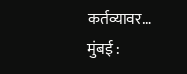कर्तव्यावर…
मुंबई :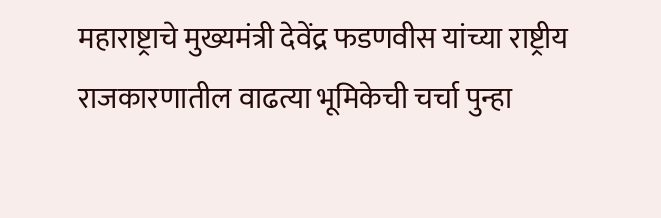महाराष्ट्राचे मुख्यमंत्री देवेंद्र फडणवीस यांच्या राष्ट्रीय राजकारणातील वाढत्या भूमिकेची चर्चा पुन्हा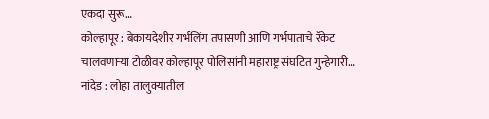एकदा सुरू…
कोल्हापूर : बेकायदेशीर गर्भलिंग तपासणी आणि गर्भपाताचे रॅकेट चालवणाऱ्या टोळीवर कोल्हापूर पोलिसांनी महाराष्ट्र संघटित गुन्हेगारी…
नांदेड : लोहा तालुक्यातील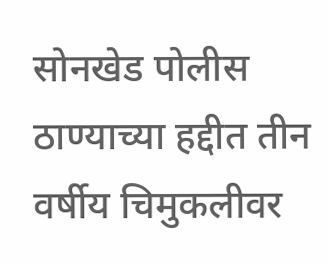सोनखेड पोलीस ठाण्याच्या हद्दीत तीन वर्षीय चिमुकलीवर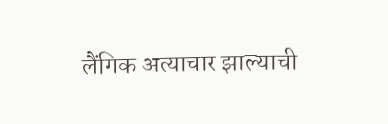लैंगिक अत्याचार झाल्याची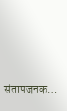संतापजनक…